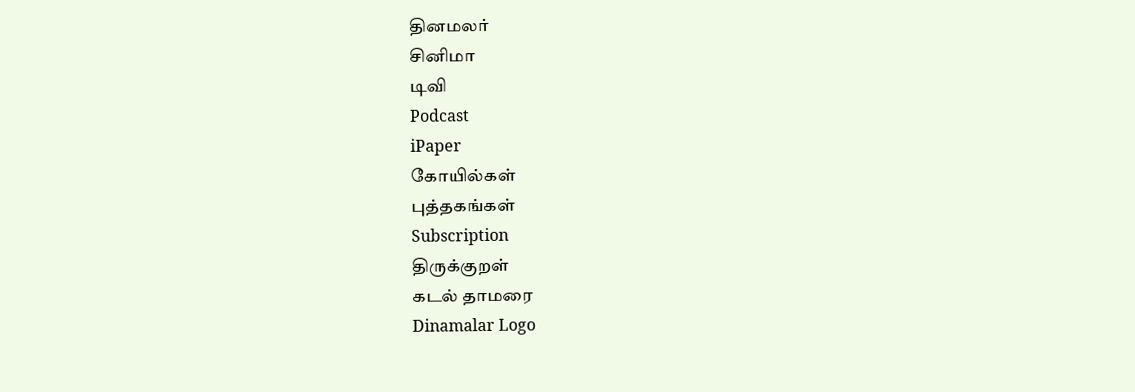தினமலர்
சினிமா
டிவி
Podcast
iPaper
கோயில்கள்
புத்தகங்கள்
Subscription
திருக்குறள்
கடல் தாமரை
Dinamalar Logo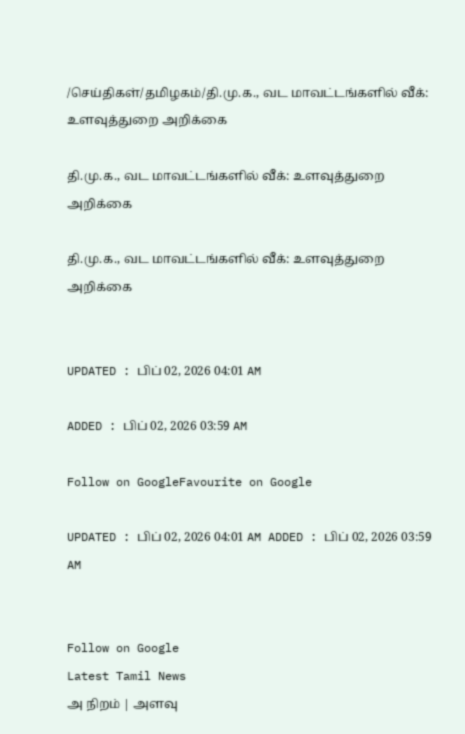/செய்திகள்/தமிழகம்/தி.மு.க., வட மாவட்டங்களில் வீக்: உளவுத்துறை அறிக்கை

தி.மு.க., வட மாவட்டங்களில் வீக்: உளவுத்துறை அறிக்கை

தி.மு.க., வட மாவட்டங்களில் வீக்: உளவுத்துறை அறிக்கை


UPDATED : பிப் 02, 2026 04:01 AM

ADDED : பிப் 02, 2026 03:59 AM

Follow on GoogleFavourite on Google

UPDATED : பிப் 02, 2026 04:01 AM ADDED : பிப் 02, 2026 03:59 AM


Follow on Google
Latest Tamil News
அ நிறம் | அளவு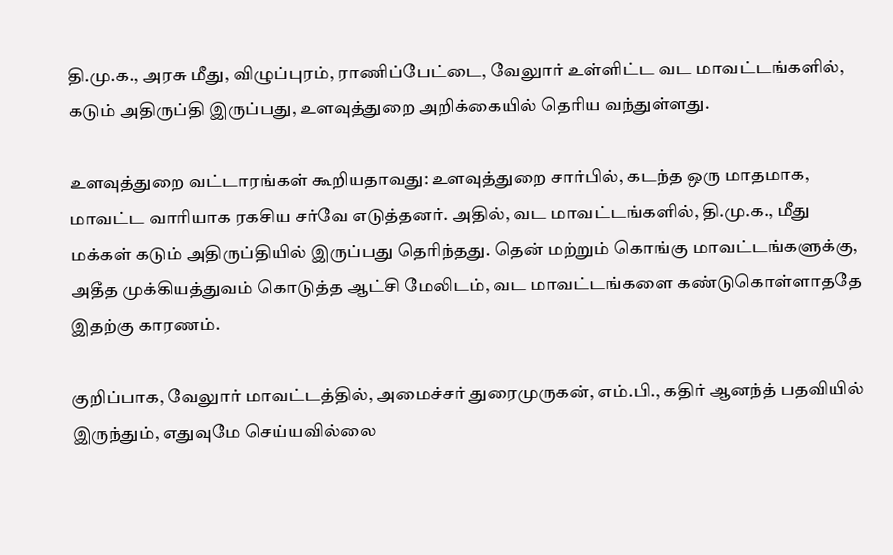தி.மு.க., அரசு மீது, விழுப்புரம், ராணிப்பேட்டை, வேலுார் உள்ளிட்ட வட மாவட்டங்களில், கடும் அதிருப்தி இருப்பது, உளவுத்துறை அறிக்கையில் தெரிய வந்துள்ளது.

உளவுத்துறை வட்டாரங்கள் கூறியதாவது: உளவுத்துறை சார்பில், கடந்த ஒரு மாதமாக, மாவட்ட வாரியாக ரகசிய சர்வே எடுத்தனர். அதில், வட மாவட்டங்களில், தி.மு.க., மீது மக்கள் கடும் அதிருப்தியில் இருப்பது தெரிந்தது. தென் மற்றும் கொங்கு மாவட்டங்களுக்கு, அதீத முக்கியத்துவம் கொடுத்த ஆட்சி மேலிடம், வட மாவட்டங்களை கண்டுகொள்ளாததே இதற்கு காரணம்.

குறிப்பாக, வேலுார் மாவட்டத்தில், அமைச்சர் துரைமுருகன், எம்.பி., கதிர் ஆனந்த் பதவியில் இருந்தும், எதுவுமே செய்யவில்லை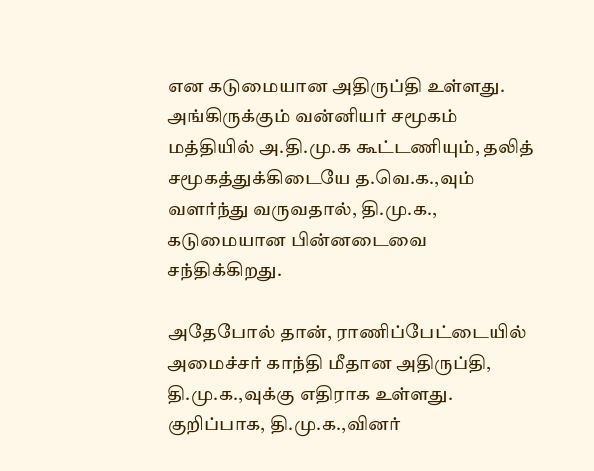என கடுமையான அதிருப்தி உள்ளது. அங்கிருக்கும் வன்னியர் சமூகம் மத்தியில் அ.தி.மு.க கூட்டணியும், தலித் சமூகத்துக்கிடையே த.வெ.க.,வும் வளர்ந்து வருவதால், தி.மு.க., கடுமையான பின்னடைவை சந்திக்கிறது.

அதேபோல் தான், ராணிப்பேட்டையில் அமைச்சர் காந்தி மீதான அதிருப்தி, தி.மு.க.,வுக்கு எதிராக உள்ளது. குறிப்பாக, தி.மு.க.,வினர்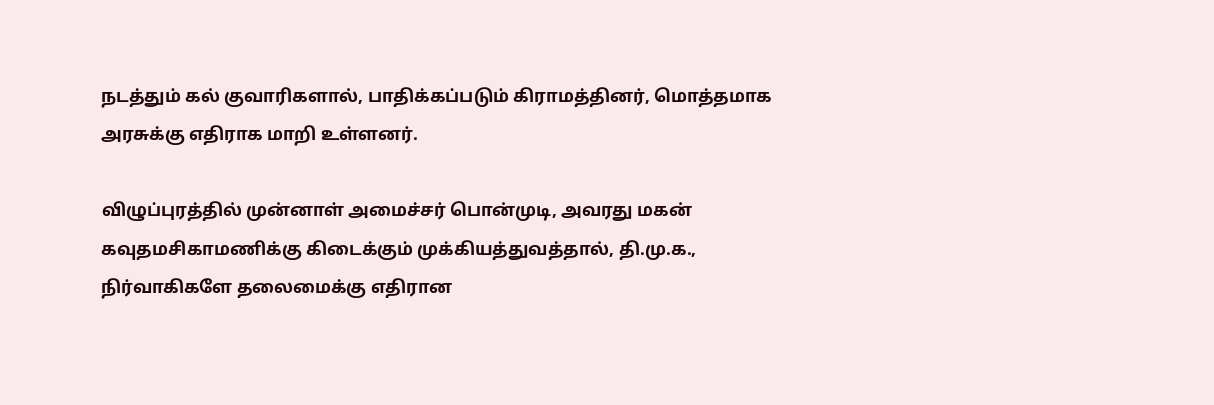நடத்தும் கல் குவாரிகளால், பாதிக்கப்படும் கிராமத்தினர், மொத்தமாக அரசுக்கு எதிராக மாறி உள்ளனர்.

விழுப்புரத்தில் முன்னாள் அமைச்சர் பொன்முடி, அவரது மகன் கவுதமசிகாமணிக்கு கிடைக்கும் முக்கியத்துவத்தால், தி.மு.க., நிர்வாகிகளே தலைமைக்கு எதிரான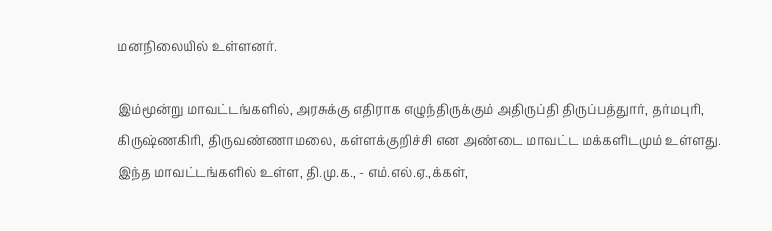மனநிலையில் உள்ளனர்.

இம்மூன்று மாவட்டங்களில், அரசுக்கு எதிராக எழுந்திருக்கும் அதிருப்தி திருப்பத்துார், தர்மபுரி, கிருஷ்ணகிரி, திருவண்ணாமலை, கள்ளக்குறிச்சி என அண்டை மாவட்ட மக்களிடமும் உள்ளது. இந்த மாவட்டங்களில் உள்ள, தி.மு.க., - எம்.எல்.ஏ.,க்கள்,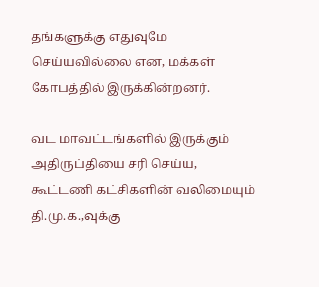தங்களுக்கு எதுவுமே செய்யவில்லை என, மக்கள் கோபத்தில் இருக்கின்றனர்.

வட மாவட்டங்களில் இருக்கும் அதிருப்தியை சரி செய்ய, கூட்டணி கட்சிகளின் வலிமையும் தி.மு.க.,வுக்கு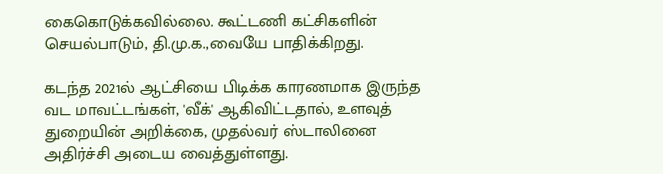கைகொடுக்கவில்லை. கூட்டணி கட்சிகளின் செயல்பாடும், தி.மு.க.,வையே பாதிக்கிறது.

கடந்த 2021ல் ஆட்சியை பிடிக்க காரணமாக இருந்த வட மாவட்டங்கள், 'வீக்' ஆகிவிட்டதால், உளவுத் துறையின் அறிக்கை, முதல்வர் ஸ்டாலினை அதிர்ச்சி அடைய வைத்துள்ளது.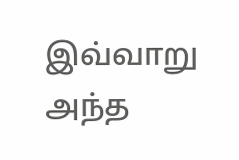இவ்வாறு அந்த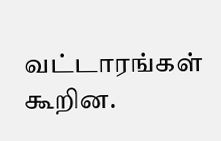வட்டாரங்கள் கூறின.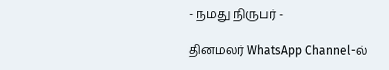- நமது நிருபர் -

தினமலர் WhatsApp Channel-ல்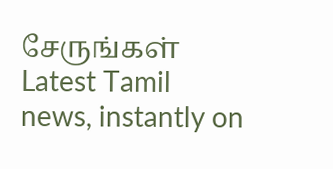சேருங்கள்
Latest Tamil news, instantly on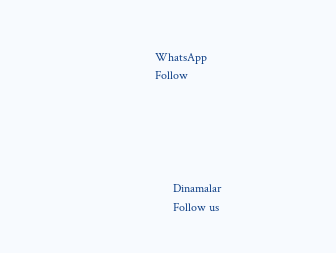WhatsApp
Follow





      Dinamalar
      Follow us